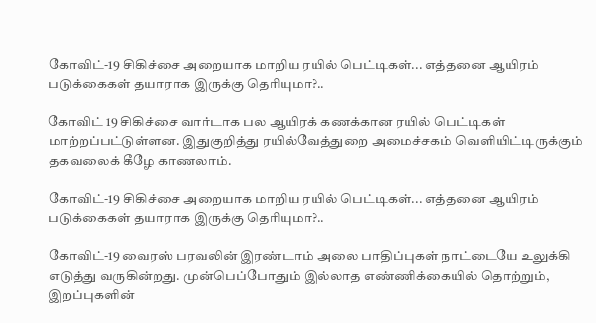கோவிட்-19 சிகிச்சை அறையாக மாறிய ரயில் பெட்டிகள்... எத்தனை ஆயிரம் படுக்கைகள் தயாராக இருக்கு தெரியுமா?..

கோவிட் 19 சிகிச்சை வார்டாக பல ஆயிரக் கணக்கான ரயில் பெட்டிகள் மாற்றப்பட்டுள்ளன. இதுகுறித்து ரயில்வேத்துறை அமைச்சகம் வெளியிட்டிருக்கும் தகவலைக் கீழே காணலாம்.

கோவிட்-19 சிகிச்சை அறையாக மாறிய ரயில் பெட்டிகள்... எத்தனை ஆயிரம் படுக்கைகள் தயாராக இருக்கு தெரியுமா?..

கோவிட்-19 வைரஸ் பரவலின் இரண்டாம் அலை பாதிப்புகள் நாட்டையே உலுக்கி எடுத்து வருகின்றது. முன்பெப்போதும் இல்லாத எண்ணிக்கையில் தொற்றும், இறப்புகளின்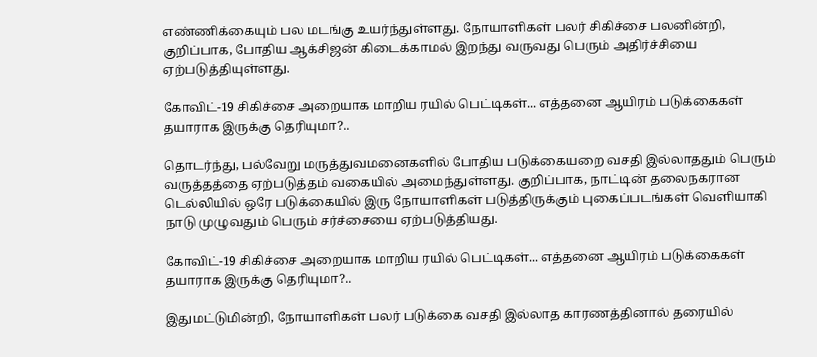எண்ணிக்கையும் பல மடங்கு உயர்ந்துள்ளது. நோயாளிகள் பலர் சிகிச்சை பலனின்றி, குறிப்பாக, போதிய ஆக்சிஜன் கிடைக்காமல் இறந்து வருவது பெரும் அதிர்ச்சியை ஏற்படுத்தியுள்ளது.

கோவிட்-19 சிகிச்சை அறையாக மாறிய ரயில் பெட்டிகள்... எத்தனை ஆயிரம் படுக்கைகள் தயாராக இருக்கு தெரியுமா?..

தொடர்ந்து, பல்வேறு மருத்துவமனைகளில் போதிய படுக்கையறை வசதி இல்லாததும் பெரும் வருத்தத்தை ஏற்படுத்தம் வகையில் அமைந்துள்ளது. குறிப்பாக, நாட்டின் தலைநகரான டெல்லியில் ஒரே படுக்கையில் இரு நோயாளிகள் படுத்திருக்கும் புகைப்படங்கள் வெளியாகி நாடு முழுவதும் பெரும் சர்ச்சையை ஏற்படுத்தியது.

கோவிட்-19 சிகிச்சை அறையாக மாறிய ரயில் பெட்டிகள்... எத்தனை ஆயிரம் படுக்கைகள் தயாராக இருக்கு தெரியுமா?..

இதுமட்டுமின்றி, நோயாளிகள் பலர் படுக்கை வசதி இல்லாத காரணத்தினால் தரையில்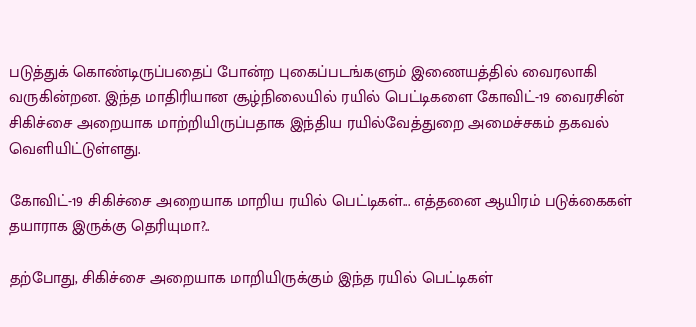படுத்துக் கொண்டிருப்பதைப் போன்ற புகைப்படங்களும் இணையத்தில் வைரலாகி வருகின்றன. இந்த மாதிரியான சூழ்நிலையில் ரயில் பெட்டிகளை கோவிட்-19 வைரசின் சிகிச்சை அறையாக மாற்றியிருப்பதாக இந்திய ரயில்வேத்துறை அமைச்சகம் தகவல் வெளியிட்டுள்ளது.

கோவிட்-19 சிகிச்சை அறையாக மாறிய ரயில் பெட்டிகள்... எத்தனை ஆயிரம் படுக்கைகள் தயாராக இருக்கு தெரியுமா?..

தற்போது, சிகிச்சை அறையாக மாறியிருக்கும் இந்த ரயில் பெட்டிகள்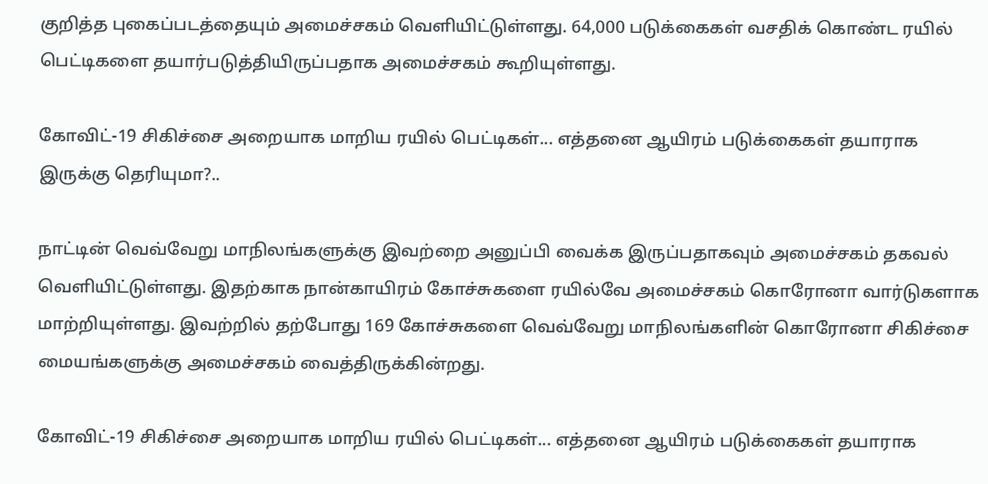குறித்த புகைப்படத்தையும் அமைச்சகம் வெளியிட்டுள்ளது. 64,000 படுக்கைகள் வசதிக் கொண்ட ரயில் பெட்டிகளை தயார்படுத்தியிருப்பதாக அமைச்சகம் கூறியுள்ளது.

கோவிட்-19 சிகிச்சை அறையாக மாறிய ரயில் பெட்டிகள்... எத்தனை ஆயிரம் படுக்கைகள் தயாராக இருக்கு தெரியுமா?..

நாட்டின் வெவ்வேறு மாநிலங்களுக்கு இவற்றை அனுப்பி வைக்க இருப்பதாகவும் அமைச்சகம் தகவல் வெளியிட்டுள்ளது. இதற்காக நான்காயிரம் கோச்சுகளை ரயில்வே அமைச்சகம் கொரோனா வார்டுகளாக மாற்றியுள்ளது. இவற்றில் தற்போது 169 கோச்சுகளை வெவ்வேறு மாநிலங்களின் கொரோனா சிகிச்சை மையங்களுக்கு அமைச்சகம் வைத்திருக்கின்றது.

கோவிட்-19 சிகிச்சை அறையாக மாறிய ரயில் பெட்டிகள்... எத்தனை ஆயிரம் படுக்கைகள் தயாராக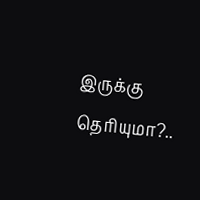இருக்கு தெரியுமா?..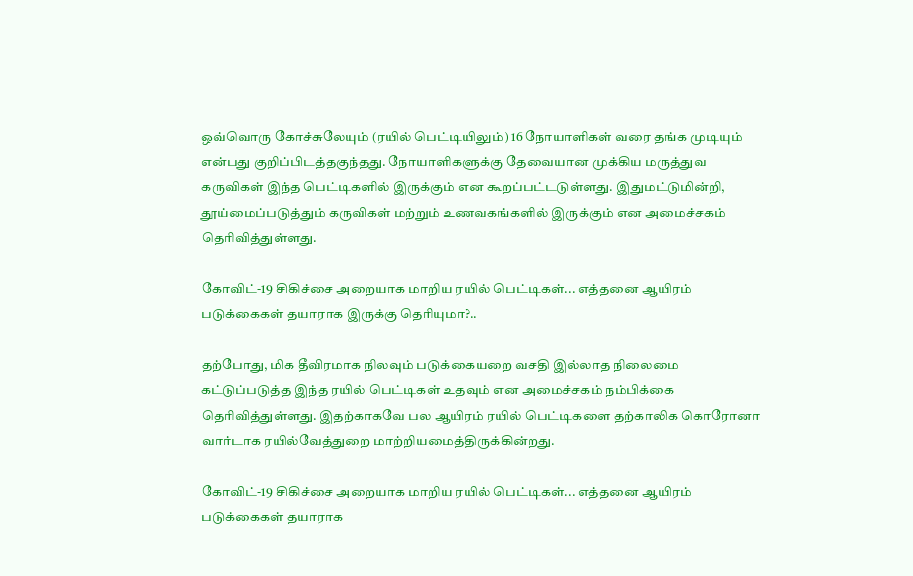ஒவ்வொரு கோச்சுலேயும் (ரயில் பெட்டியிலும்) 16 நோயாளிகள் வரை தங்க முடியும் என்பது குறிப்பிடத்தகுந்தது. நோயாளிகளுக்கு தேவையான முக்கிய மருத்துவ கருவிகள் இந்த பெட்டிகளில் இருக்கும் என கூறப்பட்டடுள்ளது. இதுமட்டுமின்றி, தூய்மைப்படுத்தும் கருவிகள் மற்றும் உணவகங்களில் இருக்கும் என அமைச்சகம் தெரிவித்துள்ளது.

கோவிட்-19 சிகிச்சை அறையாக மாறிய ரயில் பெட்டிகள்... எத்தனை ஆயிரம் படுக்கைகள் தயாராக இருக்கு தெரியுமா?..

தற்போது, மிக தீவிரமாக நிலவும் படுக்கையறை வசதி இல்லாத நிலைமை கட்டுப்படுத்த இந்த ரயில் பெட்டிகள் உதவும் என அமைச்சகம் நம்பிக்கை தெரிவித்துள்ளது. இதற்காகவே பல ஆயிரம் ரயில் பெட்டிகளை தற்காலிக கொரோனா வார்டாக ரயில்வேத்துறை மாற்றியமைத்திருக்கின்றது.

கோவிட்-19 சிகிச்சை அறையாக மாறிய ரயில் பெட்டிகள்... எத்தனை ஆயிரம் படுக்கைகள் தயாராக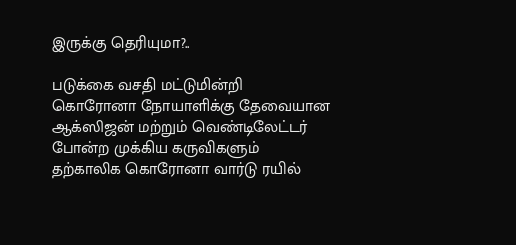இருக்கு தெரியுமா?..

படுக்கை வசதி மட்டுமின்றி கொரோனா நோயாளிக்கு தேவையான ஆக்ஸிஜன் மற்றும் வெண்டிலேட்டர் போன்ற முக்கிய கருவிகளும் தற்காலிக கொரோனா வார்டு ரயில்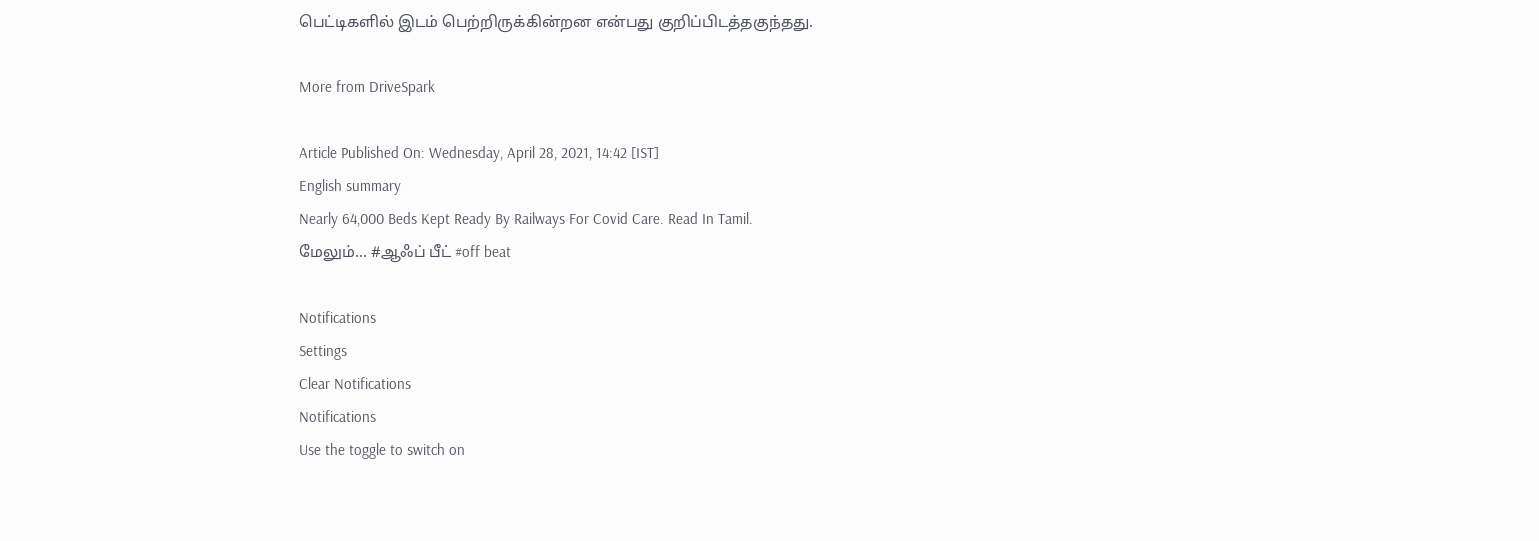பெட்டிகளில் இடம் பெற்றிருக்கின்றன என்பது குறிப்பிடத்தகுந்தது.

More from DriveSpark

Article Published On: Wednesday, April 28, 2021, 14:42 [IST]
English summary
Nearly 64,000 Beds Kept Ready By Railways For Covid Care. Read In Tamil.
மேலும்... #ஆஃப் பீட் #off beat

Notifications
Settings
Clear Notifications
Notifications
Use the toggle to switch on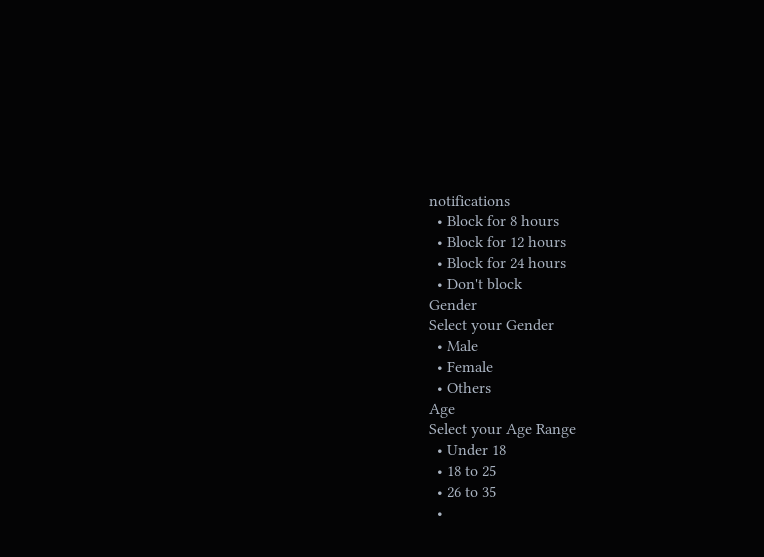notifications
  • Block for 8 hours
  • Block for 12 hours
  • Block for 24 hours
  • Don't block
Gender
Select your Gender
  • Male
  • Female
  • Others
Age
Select your Age Range
  • Under 18
  • 18 to 25
  • 26 to 35
  •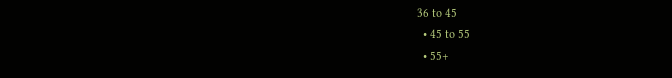36 to 45
  • 45 to 55
  • 55+